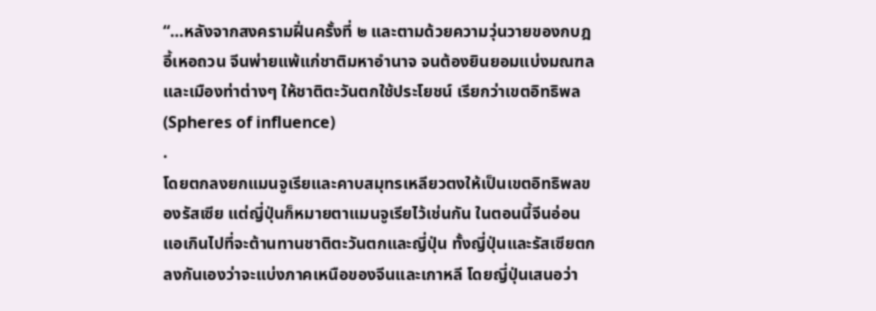“…หลังจากสงครามฝิ่นครั้งที่ ๒ และตามด้วยความวุ่นวายของกบฎอี้เหอถวน จีนพ่ายแพ้แก่ชาติมหาอำนาจ จนต้องยินยอมแบ่งมณฑลและเมืองท่าต่างๆ ให้ชาติตะวันตกใช้ประโยชน์ เรียกว่าเขตอิทธิพล (Spheres of influence)
.
โดยตกลงยกแมนจูเรียและคาบสมุทรเหลียวตงให้เป็นเขตอิทธิพลของรัสเซีย แต่ญี่ปุ่นก็หมายตาแมนจูเรียไว้เช่นกัน ในตอนนี้จีนอ่อนแอเกินไปที่จะต้านทานชาติตะวันตกและญี่ปุ่น ทั้งญี่ปุ่นและรัสเซียตกลงกันเองว่าจะแบ่งภาคเหนือของจีนและเกาหลี โดยญี่ปุ่นเสนอว่า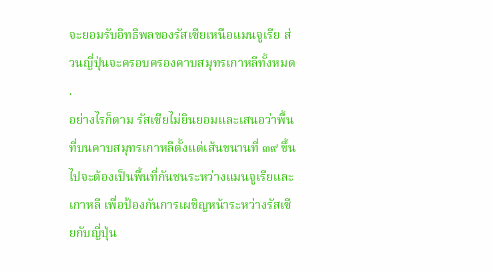จะยอมรับอิทธิพลของรัสเซียเหนือแมนจูเรีย ส่วนญี่ปุ่นจะครอบครองคาบสมุทรเกาหลีทั้งหมด
.
อย่างไรก็ตาม รัสเซียไม่ยินยอมและเสนอว่าพื้นที่บนคาบสมุทรเกาหลีตั้งแต่เส้นขนานที่ ๓๙ ขึ้นไปจะต้องเป็นพื้นที่กันชนระหว่างแมนจูเรียและเกาหลี เพื่อป้องกันการเผชิญหน้าระหว่างรัสเซียกับญี่ปุ่น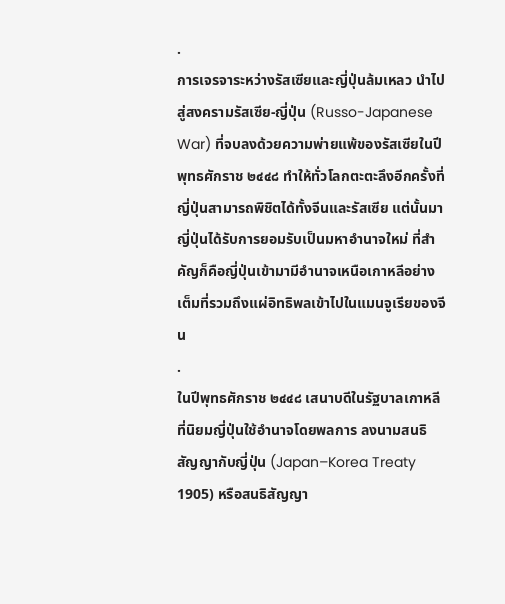.
การเจรจาระหว่างรัสเซียและญี่ปุ่นล้มเหลว นำไปสู่สงครามรัสเซีย-ญี่ปุ่น (Russo-Japanese War) ที่จบลงด้วยความพ่ายแพ้ของรัสเซียในปีพุทธศักราช ๒๔๔๘ ทำให้ทั่วโลกตะตะลึงอีกครั้งที่ญี่ปุ่นสามารถพิชิตได้ทั้งจีนและรัสเซีย แต่นั้นมาญี่ปุ่นได้รับการยอมรับเป็นมหาอำนาจใหม่ ที่สำคัญก็คือญี่ปุ่นเข้ามามีอำนาจเหนือเกาหลีอย่างเต็มที่รวมถึงแผ่อิทธิพลเข้าไปในแมนจูเรียของจีน
.
ในปีพุทธศักราช ๒๔๔๘ เสนาบดีในรัฐบาลเกาหลีที่นิยมญี่ปุ่นใช้อำนาจโดยพลการ ลงนามสนธิสัญญากับญี่ปุ่น (Japan–Korea Treaty 1905) หรือสนธิสัญญา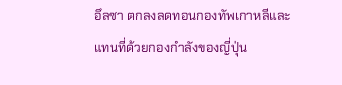อึลซา ตกลงลดทอนกองทัพเกาหลีและแทนที่ด้วยกองกำลังของญี่ปุ่น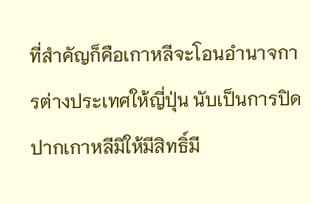ที่สำคัญก็คือเกาหลีจะโอนอำนาจการต่างประเทศให้ญี่ปุ่น นับเป็นการปิดปากเกาหลีมิให้มีสิทธิ์มี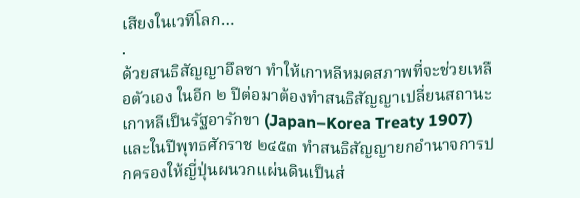เสียงในเวทีโลก…
.
ด้วยสนธิสัญญาอึลซา ทำให้เกาหลีหมดสภาพที่จะช่วยเหลือตัวเอง ในอีก ๒ ปีต่อมาต้องทำสนธิสัญญาเปลี่ยนสถานะเกาหลีเป็นรัฐอารักขา (Japan–Korea Treaty 1907) และในปีพุทธศักราช ๒๔๕๓ ทำสนธิสัญญายกอำนาจการปกครองให้ญี่ปุ่นผนวกแผ่นดินเป็นส่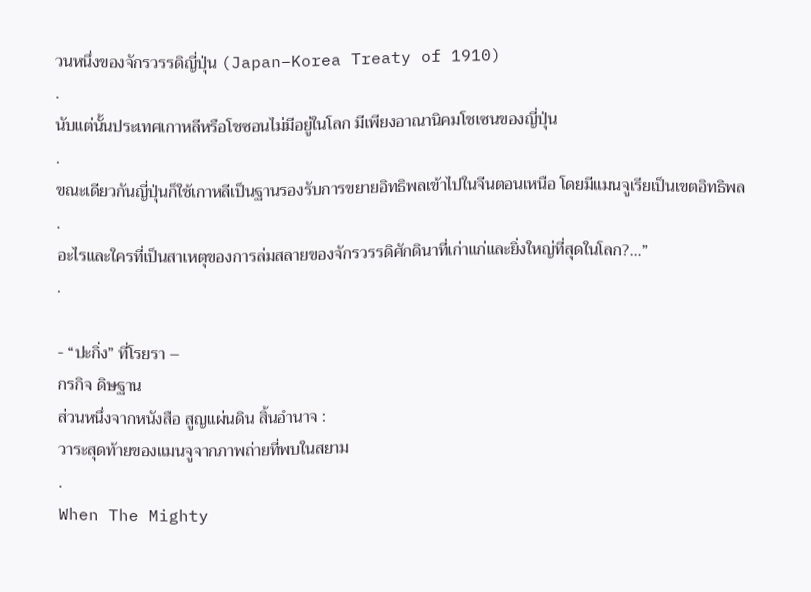วนหนึ่งของจักรวรรดิญี่ปุ่น (Japan–Korea Treaty of 1910)
.
นับแต่นั้นประเทศเกาหลีหรือโชซอนไม่มีอยู่ในโลก มีเพียงอาณานิคมโชเซนของญี่ปุ่น
.
ขณะเดียวกันญี่ปุ่นก็ใช้เกาหลีเป็นฐานรองรับการขยายอิทธิพลเข้าไปในจีนตอนเหนือ โดยมีแมนจูเรียเป็นเขตอิทธิพล
.
อะไรและใครที่เป็นสาเหตุของการล่มสลายของจักรวรรดิศักดินาที่เก่าแก่และยิ่งใหญ่ที่สุดในโลก?…”
.

- “ปะกิ่ง” ที่โรยรา –
กรกิจ ดิษฐาน
ส่วนหนึ่งจากหนังสือ สูญแผ่นดิน สิ้นอำนาจ :
วาระสุดท้ายของแมนจูจากภาพถ่ายที่พบในสยาม
.
When The Mighty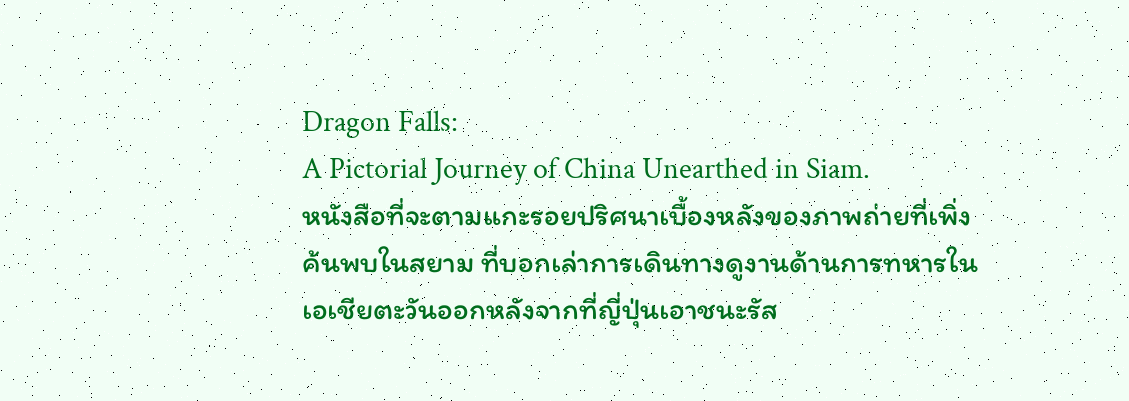Dragon Falls:
A Pictorial Journey of China Unearthed in Siam.
หนังสือที่จะตามแกะรอยปริศนาเบื้องหลังของภาพถ่ายที่เพิ่งค้นพบในสยาม ที่บอกเล่าการเดินทางดูงานด้านการทหารในเอเชียตะวันออกหลังจากที่ญี่ปุ่นเอาชนะรัส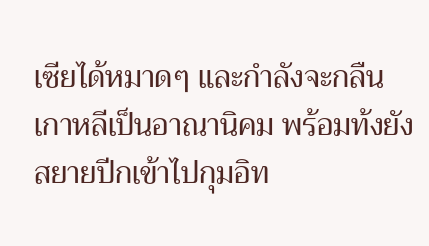เซียได้หมาดๆ และกำลังจะกลืนเกาหลีเป็นอาณานิคม พร้อมท้งยังสยายปีกเข้าไปกุมอิท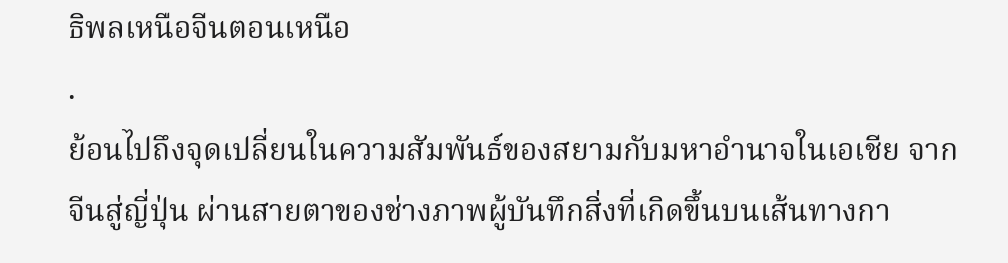ธิพลเหนือจีนตอนเหนือ
.
ย้อนไปถึงจุดเปลี่ยนในความสัมพันธ์ของสยามกับมหาอำนาจในเอเชีย จากจีนสู่ญี่ปุ่น ผ่านสายตาของช่างภาพผู้บันทึกสิ่งที่เกิดขึ้นบนเส้นทางกา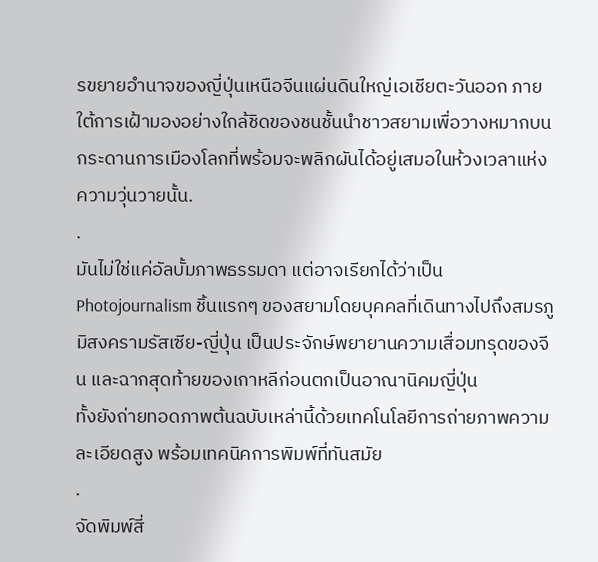รขยายอำนาจของญี่ปุ่นเหนือจีนแผ่นดินใหญ่เอเชียตะวันออก ภายใต้การเฝ้ามองอย่างใกล้ชิดของชนชั้นนำชาวสยามเพื่อวางหมากบนกระดานการเมืองโลกที่พร้อมจะพลิกผันได้อยู่เสมอในห้วงเวลาแห่งความวุ่นวายนั้น.
.
มันไม่ใช่แค่อัลบั้มภาพธรรมดา แต่อาจเรียกได้ว่าเป็น Photojournalism ชิ้นแรกๆ ของสยามโดยบุคคลที่เดินทางไปถึงสมรภูมิสงครามรัสเซีย-ญี่ปุ่น เป็นประจักษ์พยายานความเสื่อมทรุดของจีน และฉากสุดท้ายของเกาหลีก่อนตกเป็นอาณานิคมญี่ปุ่น
ทั้งยังถ่ายทอดภาพต้นฉบับเหล่านี้ด้วยเทคโนโลยีการถ่ายภาพความละเอียดสูง พร้อมเทคนิคการพิมพ์ที่ทันสมัย
.
จัดพิมพ์สี่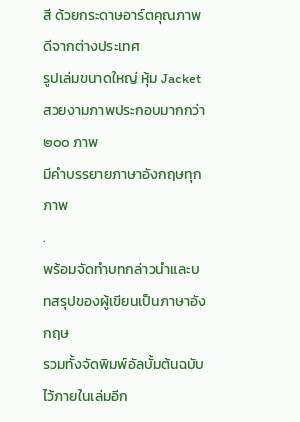สี ด้วยกระดาษอาร์ตคุณภาพดีจากต่างประเทศ
รูปเล่มขนาดใหญ่ หุ้ม Jacket สวยงามภาพประกอบมากกว่า ๒๐๐ ภาพ
มีคำบรรยายภาษาอังกฤษทุกภาพ
.
พร้อมจัดทำบทกล่าวนำและบทสรุปของผู้เขียนเป็นภาษาอังกฤษ
รวมทั้งจัดพิมพ์อัลบั้มต้นฉบับไว้ภายในเล่มอีก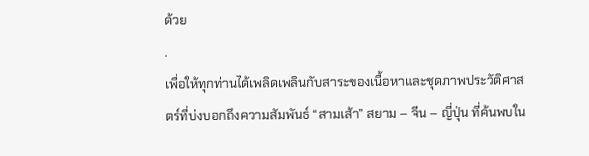ด้วย
.
เพื่อให้ทุกท่านได้เพลิดเพลินกับสาระของเนื้อหาและชุดภาพประวัติศาสตร์ที่บ่งบอกถึงความสัมพันธ์ “สามเส้า” สยาม – จีน – ญี่ปุ่น ที่ค้นพบใน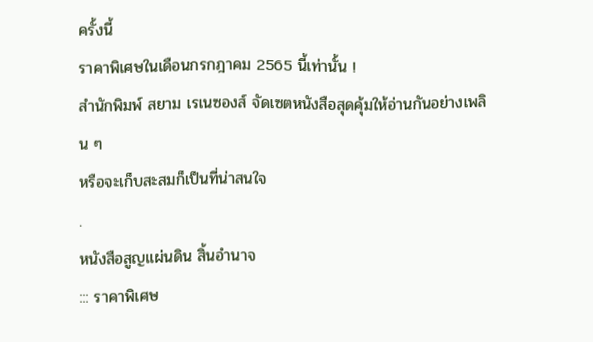ครั้งนี้
ราคาพิเศษในเดือนกรกฎาคม 2565 นี้เท่านั้น !
สำนักพิมพ์ สยาม เรเนซองส์ จัดเซตหนังสือสุดคุ้มให้อ่านกันอย่างเพลิน ๆ
หรือจะเก็บสะสมก็เป็นที่น่าสนใจ
.
หนังสือสูญแผ่นดิน สิ้นอำนาจ
::: ราคาพิเศษ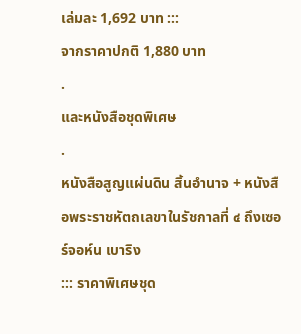เล่มละ 1,692 บาท :::
จากราคาปกติ 1,880 บาท
.
และหนังสือชุดพิเศษ
.
หนังสือสูญแผ่นดิน สิ้นอำนาจ + หนังสือพระราชหัตถเลขาในรัชกาลที่ ๔ ถึงเซอร์จอห์น เบาริง
::: ราคาพิเศษชุด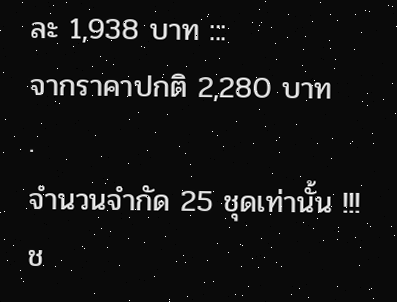ละ 1,938 บาท :::
จากราคาปกติ 2,280 บาท
.
จำนวนจำกัด 25 ชุดเท่านั้น !!!
ช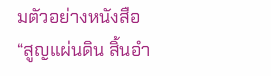มตัวอย่างหนังสือ
“สูญแผ่นดิน สิ้นอำ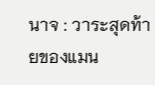นาจ : วาระสุดท้ายของแมน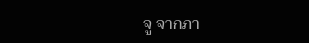จู จากภา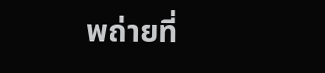พถ่ายที่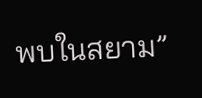พบในสยาม”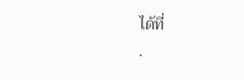ได้ที่
.